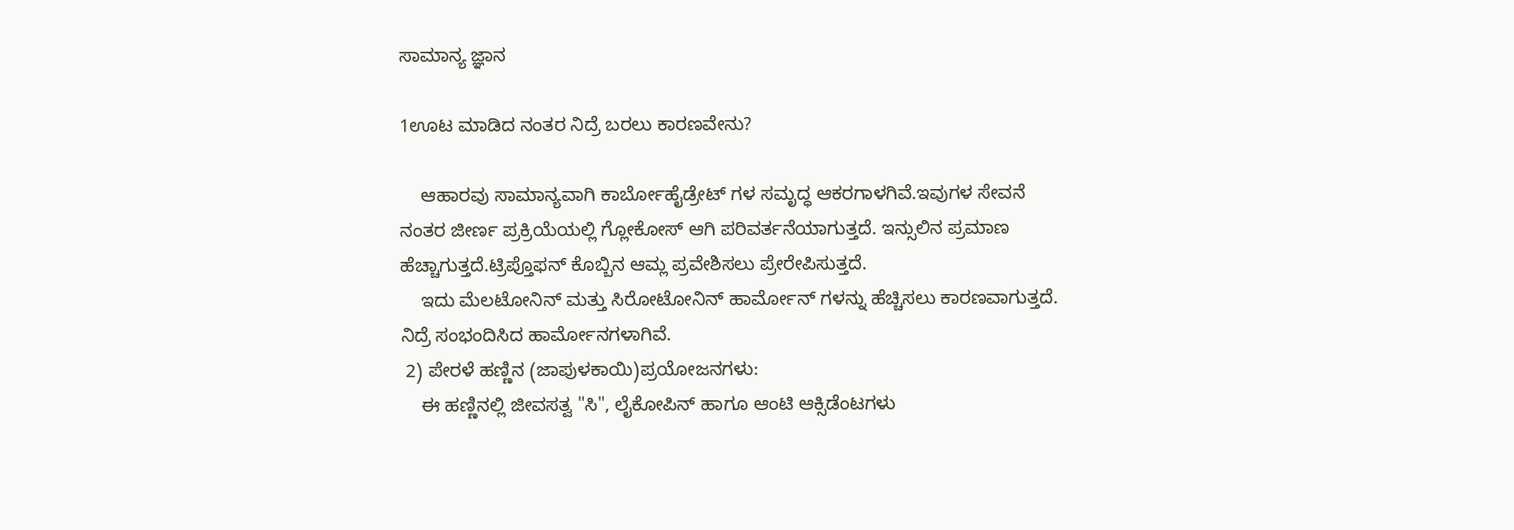ಸಾಮಾನ್ಯ ಜ್ಞಾನ

1ಊಟ ಮಾಡಿದ ನಂತರ ನಿದ್ರೆ ಬರಲು ಕಾರಣವೇನು?

    ಆಹಾರವು ಸಾಮಾನ್ಯವಾಗಿ ಕಾರ್ಬೋಹೈಡ್ರೇಟ್ ಗಳ ಸಮೃದ್ಧ ಆಕರಗಾಳಗಿವೆ.ಇವುಗಳ ಸೇವನೆ ನಂತರ ಜೀರ್ಣ ಪ್ರಕ್ರಿಯೆಯಲ್ಲಿ ಗ್ಲೋಕೋಸ್‌ ಆಗಿ ಪರಿವರ್ತನೆಯಾಗುತ್ತದೆ. ಇನ್ಸುಲಿನ ಪ್ರಮಾಣ ಹೆಚ್ಚಾಗುತ್ತದೆ.ಟ್ರಿಪ್ತೊಫನ್‌ ಕೊಬ್ಬಿನ ಆಮ್ಲ ಪ್ರವೇಶಿಸಲು ಪ್ರೇರೇಪಿಸುತ್ತದೆ.
    ಇದು ಮೆಲಟೋನಿನ್‌ ಮತ್ತು ಸಿರೋಟೋನಿನ್‌ ಹಾರ್ಮೋನ್ ಗಳನ್ನು ಹೆಚ್ಚಿಸಲು ಕಾರಣವಾಗುತ್ತದೆ. ನಿದ್ರೆ ಸಂಭಂದಿಸಿದ ಹಾರ್ಮೋನಗಳಾಗಿವೆ.
 2) ಪೇರಳೆ ಹಣ್ಣಿನ (ಜಾಪುಳಕಾಯಿ)ಪ್ರಯೋಜನಗಳು:
    ಈ ಹಣ್ಣಿನಲ್ಲಿ ಜೀವಸತ್ವ "ಸಿ", ಲೈಕೋಪಿನ್‌ ಹಾಗೂ ಆಂಟಿ ಆಕ್ಸಿಡೆಂಟಗಳು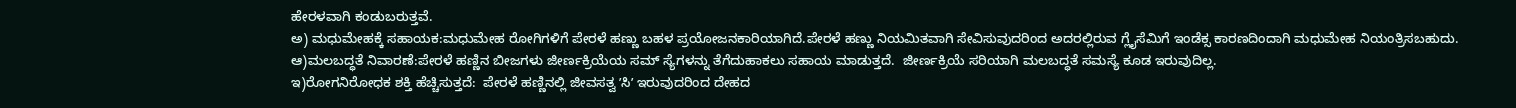ಹೇರಳವಾಗಿ ಕಂಡುಬರುತ್ತವೆ.
ಅ) ಮಧುಮೇಹಕ್ಕೆ ಸಹಾಯಕ:ಮಧುಮೇಹ ರೋಗಿಗಳಿಗೆ ಪೇರಳೆ ಹಣ್ಣು ಬಹಳ ಪ್ರಯೋಜನಕಾರಿಯಾಗಿದೆ.ಪೇರಳೆ ಹಣ್ಣು ನಿಯಮಿತವಾಗಿ ಸೇವಿಸುವುದರಿಂದ ಅದರಲ್ಲಿರುವ ಗ್ಲೈಸೆಮಿಗೆ ಇಂಡೆಕ್ಸ ಕಾರಣದಿಂದಾಗಿ ಮಧುಮೇಹ ನಿಯಂತ್ರಿಸಬಹುದು.
ಆ)ಮಲಬದ್ಧತೆ ನಿವಾರಣೆ:ಪೇರಳೆ ಹಣ್ಣಿನ ಬೀಜಗಳು ಜೀರ್ಣಕ್ರಿಯೆಯ ಸಮ್ ಸ್ಯೆಗಳನ್ನು ತೆಗೆದುಹಾಕಲು ಸಹಾಯ ಮಾಡುತ್ತದೆ.  ಜೀರ್ಣಕ್ರಿಯೆ ಸರಿಯಾಗಿ ಮಲಬದ್ಧತೆ ಸಮಸ್ಯೆ ಕೂಡ ಇರುವುದಿಲ್ಲ.
ಇ)ರೋಗನಿರೋಧಕ ಶಕ್ತಿ ಹೆಚ್ಚಿಸುತ್ತದೆ:  ಪೇರಳೆ ಹಣ್ಣಿನಲ್ಲಿ ಜೀವಸತ್ವ ʼಸಿʼ ಇರುವುದರಿಂದ ದೇಹದ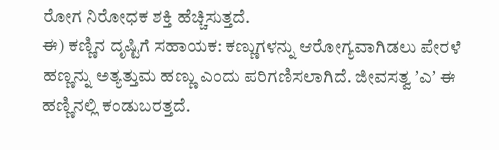ರೋಗ ನಿರೋಧಕ ಶಕ್ತಿ ಹೆಚ್ಚಿಸುತ್ತದೆ.
ಈ) ಕಣ್ಣಿನ ದೃಷ್ಟಿಗೆ ಸಹಾಯಕ: ಕಣ್ಣುಗಳನ್ನು ಆರೋಗ್ಯವಾಗಿಡಲು ಪೇರಳೆ ಹಣ್ಣನ್ನು ಅತ್ಯತ್ತುಮ ಹಣ್ಣು ಎಂದು ಪರಿಗಣಿಸಲಾಗಿದೆ. ಜೀವಸತ್ವ ʼಎʼ ಈ ಹಣ್ಣಿನಲ್ಲಿ ಕಂಡುಬರತ್ತದೆ.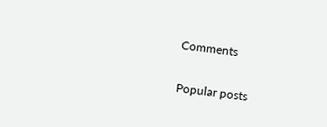Comments

Popular posts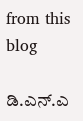from this blog

ಡಿ.ಎನ್.ಎ